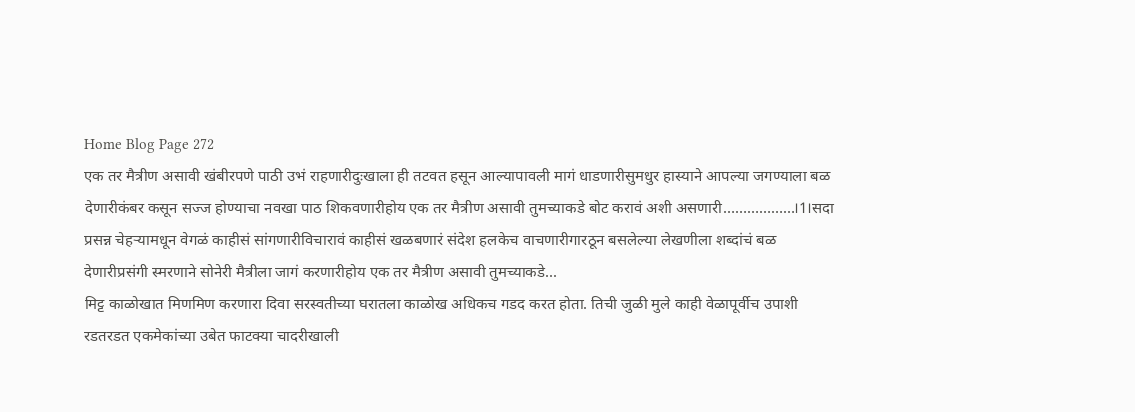Home Blog Page 272
एक तर मैत्रीण असावी खंबीरपणे पाठी उभं राहणारीदुःखाला ही तटवत हसून आल्यापावली मागं धाडणारीसुमधुर हास्याने आपल्या जगण्याला बळ देणारीकंबर कसून सज्ज होण्याचा नवखा पाठ शिकवणारीहोय एक तर मैत्रीण असावी तुमच्याकडे बोट करावं अशी असणारी………………।1।सदा प्रसन्न चेहऱ्यामधून वेगळं काहीसं सांगणारीविचारावं काहीसं खळबणारं संदेश हलकेच वाचणारीगारठून बसलेल्या लेखणीला शब्दांचं बळ देणारीप्रसंगी स्मरणाने सोनेरी मैत्रीला जागं करणारीहोय एक तर मैत्रीण असावी तुमच्याकडे...
मिट्ट काळोखात मिणमिण करणारा दिवा सरस्वतीच्या घरातला काळोख अधिकच गडद करत होता. तिची जुळी मुले काही वेळापूर्वीच उपाशी रडतरडत एकमेकांच्या उबेत फाटक्या चादरीखाली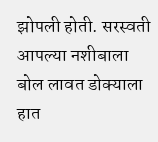झोपली होती. सरस्वती आपल्या नशीबाला बोल लावत डोक्याला हात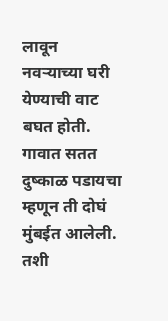लावून नवऱ्याच्या घरी येण्याची वाट बघत होती. गावात सतत दुष्काळ पडायचा म्हणून ती दोघं मुंबईत आलेली. तशी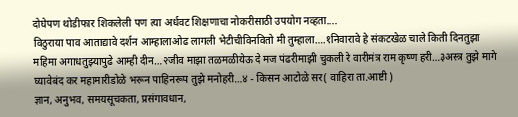दोघेपण थोडीफार शिकलेली पण त्या अर्धवट शिक्षणाचा नोकरीसाठी उपयोग नव्हता....
विठुराया पाव आताद्यावे दर्शन आम्हालाओढ लागली भेटीचीविनवितो मी तुम्हाला….१निवारावे हे संकटखेळ चाले किती दिनतुझा महिमा अगाधतुझ्यापुढे आम्ही दीन…२जीव माझा तळमळीयेऊ दे मज पंढरीमाझी चुकली रे वारीमंत्र राम कृष्ण हरी…३अस्त्र तुझे मागे घ्यावेबंद कर महामारीडोळे भरून पाहिनरूप तुझे मनोहरी…४ - किसन आटोळे सर( वाहिरा ता.आष्टी )
ज्ञान, अनुभव, समयसूचकता, प्रसंगावधान,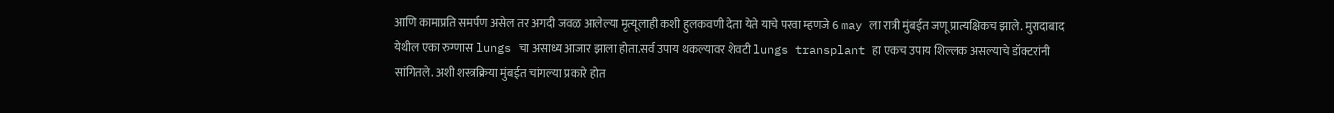आणि कामाप्रति समर्पण असेल तर अगदी जवळ आलेल्या मृत्यूलाही कशी हुलकवणी देता येते याचे परवा म्हणजे 6 may ला रात्री मुंबईत जणू प्रात्यक्षिकच झाले. मुरादाबाद येथील एका रुग्णास lungs चा असाध्य आजार झाला होता.सर्व उपाय थकल्यावर शेवटी lungs transplant हा एकच उपाय शिल्लक असल्याचे डॉक्टरांनी सांगितले. अशी शस्त्रक्रिया मुंबईत चांगल्या प्रकारे होत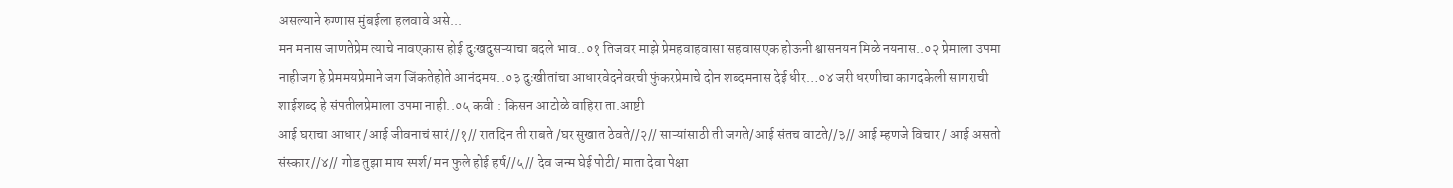असल्याने रुग्णास मुंबईला हलवावे असे...
मन मनास जाणतेप्रेम त्याचे नावएकास होई दुःखदुसऱ्याचा बदले भाव..०१ तिजवर माझे प्रेमहवाहवासा सहवासएक होऊनी श्वासनयन मिळे नयनास..०२ प्रेमाला उपमा नाहीजग हे प्रेममयप्रेमाने जग जिंकतेहोते आनंदमय..०३ दुःखीतांचा आधारवेदनेवरची फुंकरप्रेमाचे दोन शब्दमनास देई धीर…०४ जरी धरणीचा कागदकेली सागराची शाईशब्द हे संपतीलप्रेमाला उपमा नाही..०५ कवी : किसन आटोळे वाहिरा ता.आष्टी
आई घराचा आधार /आई जीवनाचं सारं//१// रातदिन ती राबते /घर सुखात ठेवते//२// साऱ्यांसाठी ती जगते/आई संतच वाटते//३// आई म्हणजे विचार / आई असतो संस्कार//४// गोड तुझा माय स्पर्श/ मन फुले होई हर्ष//५// देव जन्म घेई पोटी/ माता देवा पेक्षा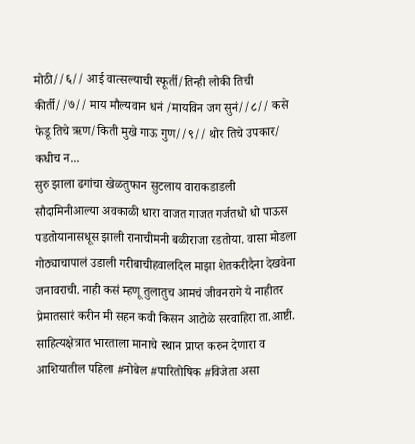मोठी//६// आई वात्सल्याची स्फूर्ती/तिन्ही लोकी तिची कीर्ती//७// माय मौल्यवान धनं /मायविन जग सुनं//८// कसे फेडू तिचे ऋण/किती मुखे गाऊ गुण//९// थोर तिचे उपकार/ कधीच न...
सुरु झाला ढगांचा खेळतुफान सुटलाय वाराकडाडली सौदामिनीआल्या अवकाळी धारा वाजत गाजत गर्जतधो धो पाऊस पडतोयानासधूस झाली रानाचीमनी बळीराजा रडतोया. वासा मोडला गोठ्याचापालं उडाली गरीबाचीहवालदिल माझा शेतकरीदैना देखवेना जनावराची. नाही कसं म्हणू तुलातुच आमचं जीवनरागे ये नाहीतर प्रेमातसारं करीन मी सहन कवी किसन आटोळे सरवाहिरा ता.आष्टी.
साहित्यक्षेत्रात भारताला मानाचे स्थान प्राप्त करुन देणारा व आशियातील पहिला #नोबेल #पारितोषिक #विजेता असा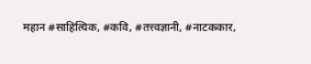महान #साहित्यिक, #कवि, #तत्त्वज्ञानी, #नाटककार,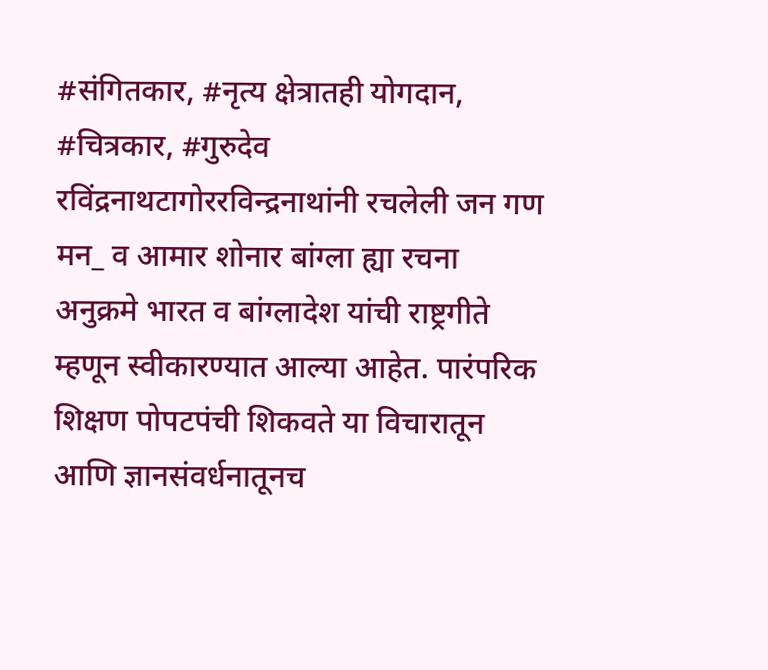#संगितकार, #नृत्य क्षेत्रातही योगदान, #चित्रकार, #गुरुदेव रविंद्रनाथटागोररविन्द्रनाथांनी रचलेली जन गण मन_ व आमार शोनार बांग्ला ह्या रचना अनुक्रमे भारत व बांग्लादेश यांची राष्ट्रगीते म्हणून स्वीकारण्यात आल्या आहेत. पारंपरिक शिक्षण पोपटपंची शिकवते या विचारातून आणि ज्ञानसंवर्धनातूनच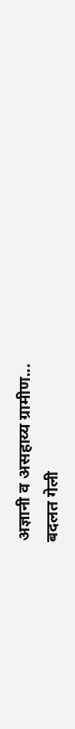अज्ञानी व असहाय्य ग्रामीण...
बदलत गेली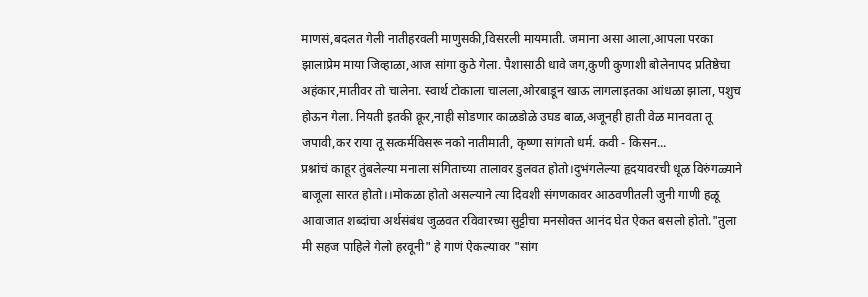माणसं,बदलत गेली नातीहरवली माणुसकी,विसरली मायमाती. जमाना असा आला,आपला परका झालाप्रेम माया जिव्हाळा,आज सांगा कुठे गेला. पैशासाठी धावे जग,कुणी कुणाशी बोलेनापद प्रतिष्ठेचा अहंकार,मातीवर तो चालेना. स्वार्थ टोकाला चालला,ओरबाडून खाऊ लागलाइतका आंधळा झाला, पशुच होऊन गेला. नियती इतकी क्रूर,नाही सोडणार काळडोळे उघड बाळ,अजूनही हाती वेळ मानवता तू जपावी,कर राया तू सत्कर्मविसरू नको नातीमाती, कृष्णा सांगतो धर्म. कवी - किसन...
प्रश्नांचं काहूर तुंबलेल्या मनाला संगिताच्या तालावर डुलवत होतो।दुभंगलेल्या हृदयावरची धूळ विरुंगळ्याने बाजूला सारत होतो।।मोकळा होतो असल्याने त्या दिवशी संगणकावर आठवणीतली जुनी गाणी हळू आवाजात शब्दांचा अर्थसंबंध जुळवत रविवारच्या सुट्टीचा मनसोक्त आनंद घेत ऐकत बसलो होतो."तुला मी सहज पाहिले गेलो हरवूनी" हे गाणं ऐकल्यावर "सांग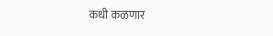कधी कळणार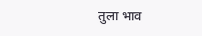तुला भाव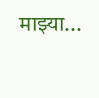माझ्या...